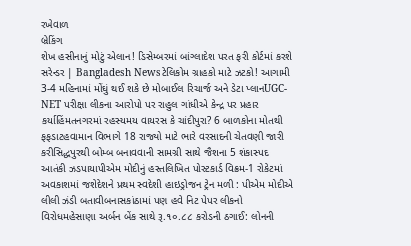રખેવાળ
બ્રેકિંગ
શેખ હસીનાનું મોટું એલાન! ડિસેમ્બરમાં બાંગ્લાદેશ પરત ફરી કોર્ટમાં કરશે સરેન્ડર | Bangladesh Newsટેલિકોમ ગ્રાહકો માટે ઝટકો! આગામી 3-4 મહિનામાં મોંઘું થઈ શકે છે મોબાઈલ રિચાર્જ અને ડેટા પ્લાનUGC-NET પરીક્ષા લીકના આરોપો પર રાહુલ ગાંધીએ કેન્દ્ર પર પ્રહાર કર્યાહિંમતનગરમાં રહસ્યમય વાયરસ કે ચાંદીપુરા? 6 બાળકોના મોતથી ફફડાટહવામાન વિભાગે 18 રાજ્યો માટે ભારે વરસાદની ચેતવણી જારી કરીસિદ્ધપુરથી બોમ્બ બનાવવાની સામગ્રી સાથે જૈશના 5 શંકાસ્પદ આતંકી ઝડપાયાપીએમ મોદીનું હસ્તલિખિત પોસ્ટકાર્ડ વિક્રમ-1 રોકેટમાં અવકાશમાં જશેદેશને પ્રથમ સ્વદેશી હાઇડ્રોજન ટ્રેન મળી : પીએમ મોદીએ લીલી ઝંડી બતાવીબનાસકાંઠામાં પણ હવે નિટ પેપર લીકનો વિરોધમહેસાણા અર્બન બેંક સાથે રૂ.૧૦.૮૮ કરોડની ઠગાઈ: લોનની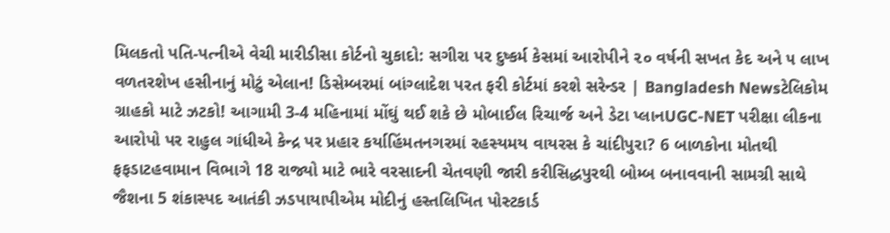મિલકતો પતિ-પત્નીએ વેચી મારીડીસા કોર્ટનો ચુકાદો: સગીરા પર દુષ્કર્મ કેસમાં આરોપીને ૨૦ વર્ષની સખત કેદ અને ૫ લાખ વળતરશેખ હસીનાનું મોટું એલાન! ડિસેમ્બરમાં બાંગ્લાદેશ પરત ફરી કોર્ટમાં કરશે સરેન્ડર | Bangladesh Newsટેલિકોમ ગ્રાહકો માટે ઝટકો! આગામી 3-4 મહિનામાં મોંઘું થઈ શકે છે મોબાઈલ રિચાર્જ અને ડેટા પ્લાનUGC-NET પરીક્ષા લીકના આરોપો પર રાહુલ ગાંધીએ કેન્દ્ર પર પ્રહાર કર્યાહિંમતનગરમાં રહસ્યમય વાયરસ કે ચાંદીપુરા? 6 બાળકોના મોતથી ફફડાટહવામાન વિભાગે 18 રાજ્યો માટે ભારે વરસાદની ચેતવણી જારી કરીસિદ્ધપુરથી બોમ્બ બનાવવાની સામગ્રી સાથે જૈશના 5 શંકાસ્પદ આતંકી ઝડપાયાપીએમ મોદીનું હસ્તલિખિત પોસ્ટકાર્ડ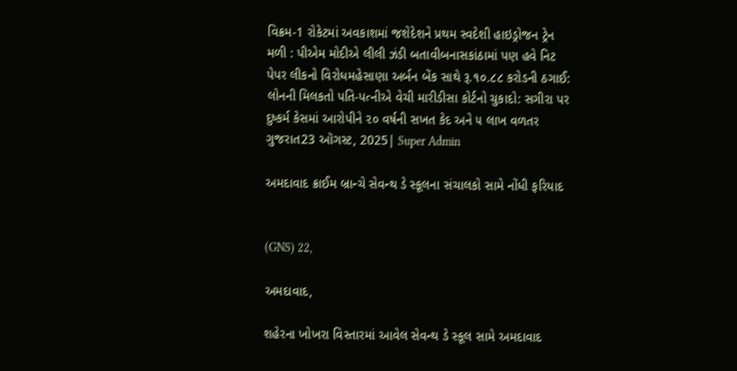વિક્રમ-1 રોકેટમાં અવકાશમાં જશેદેશને પ્રથમ સ્વદેશી હાઇડ્રોજન ટ્રેન મળી : પીએમ મોદીએ લીલી ઝંડી બતાવીબનાસકાંઠામાં પણ હવે નિટ પેપર લીકનો વિરોધમહેસાણા અર્બન બેંક સાથે રૂ.૧૦.૮૮ કરોડની ઠગાઈ: લોનની મિલકતો પતિ-પત્નીએ વેચી મારીડીસા કોર્ટનો ચુકાદો: સગીરા પર દુષ્કર્મ કેસમાં આરોપીને ૨૦ વર્ષની સખત કેદ અને ૫ લાખ વળતર
ગુજરાત23 ઑગસ્ટ, 2025| Super Admin

અમદાવાદ ક્રાઈમ બ્રાન્ચે સેવન્થ ડે સ્કૂલના સંચાલકો સામે નોંધી ફરિયાદ


(GNS) 22,

અમદાવાદ,

શહેરના ખોખરા વિસ્તારમાં આવેલ સેવન્થ ડે સ્કૂલ સામે અમદાવાદ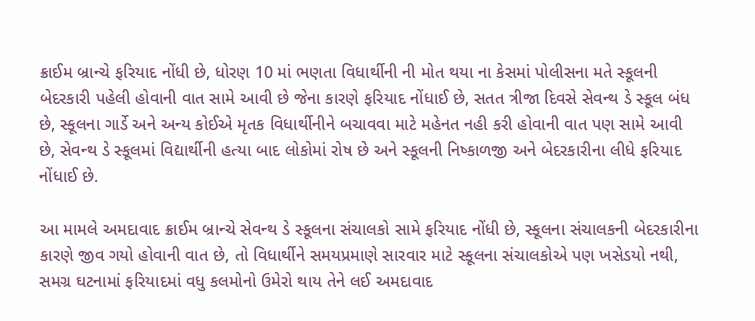ક્રાઈમ બ્રાન્ચે ફરિયાદ નોંધી છે, ધોરણ 10 માં ભણતા વિધાર્થીની ની મોત થયા ના કેસમાં પોલીસના મતે સ્કૂલની બેદરકારી પહેલી હોવાની વાત સામે આવી છે જેના કારણે ફરિયાદ નોંધાઈ છે, સતત ત્રીજા દિવસે સેવન્થ ડે સ્કૂલ બંધ છે, સ્કૂલના ગાર્ડે અને અન્ય કોઈએ મૃતક વિધાર્થીનીને બચાવવા માટે મહેનત નહી કરી હોવાની વાત પણ સામે આવી છે, સેવન્થ ડે સ્કૂલમાં વિદ્યાર્થીની હત્યા બાદ લોકોમાં રોષ છે અને સ્કૂલની નિષ્કાળજી અને બેદરકારીના લીધે ફરિયાદ નોંધાઈ છે.

આ મામલે અમદાવાદ ક્રાઈમ બ્રાન્ચે સેવન્થ ડે સ્કૂલના સંચાલકો સામે ફરિયાદ નોંધી છે, સ્કૂલના સંચાલકની બેદરકારીના કારણે જીવ ગયો હોવાની વાત છે, તો વિધાર્થીને સમયપ્રમાણે સારવાર માટે સ્કૂલના સંચાલકોએ પણ ખસેડયો નથી, સમગ્ર ઘટનામાં ફરિયાદમાં વધુ કલમોનો ઉમેરો થાય તેને લઈ અમદાવાદ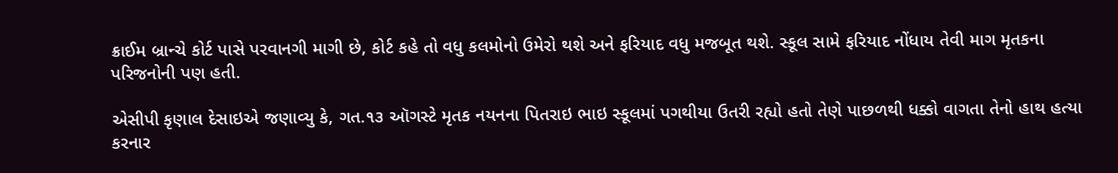ક્રાઈમ બ્રાન્ચે કોર્ટ પાસે પરવાનગી માગી છે, કોર્ટ કહે તો વધુ કલમોનો ઉમેરો થશે અને ફરિયાદ વધુ મજબૂત થશે. સ્કૂલ સામે ફરિયાદ નોંધાય તેવી માગ મૃતકના પરિજનોની પણ હતી.

એસીપી કૃણાલ દેસાઇએ જણાવ્યુ કે, ગત.૧૩ ઑગસ્ટે મૃતક નયનના પિતરાઇ ભાઇ સ્કૂલમાં પગથીયા ઉતરી રહ્યો હતો તેણે પાછળથી ધક્કો વાગતા તેનો હાથ હત્યા કરનાર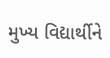મુખ્ય વિદ્યાર્થીને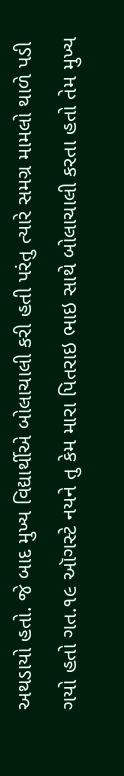અથડાયો હતો. જે બાદ મુખ્ય વિદ્યાર્થીએ બોલાચાલી કરી હતી પરંતુ ત્યારે સમગ્ર મામલો થાળે પડી ગયો હતો ગત.૧૯ ઑગસ્ટે નયને તુ કેમ મારા પિતરાઇ ભાઇ સાથે બોલાચાલી કરતા હતો તેમ મુખ્ય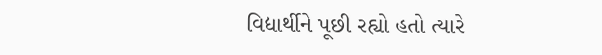વિદ્યાર્થીને પૂછી રહ્યો હતો ત્યારે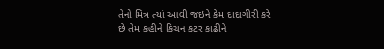તેનો મિત્ર ત્યાં આવી જઇને કેમ દાદાગીરી કરે છે તેમ કહીને કિચન કટર કાઢીને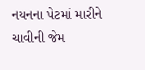નયનના પેટમાં મારીને ચાવીની જેમ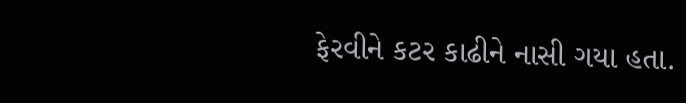ફેરવીને કટર કાઢીને નાસી ગયા હતા.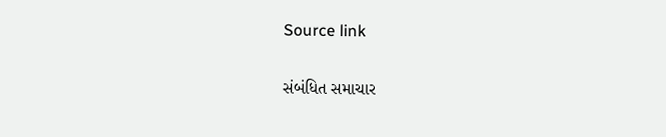Source link

સંબંધિત સમાચાર